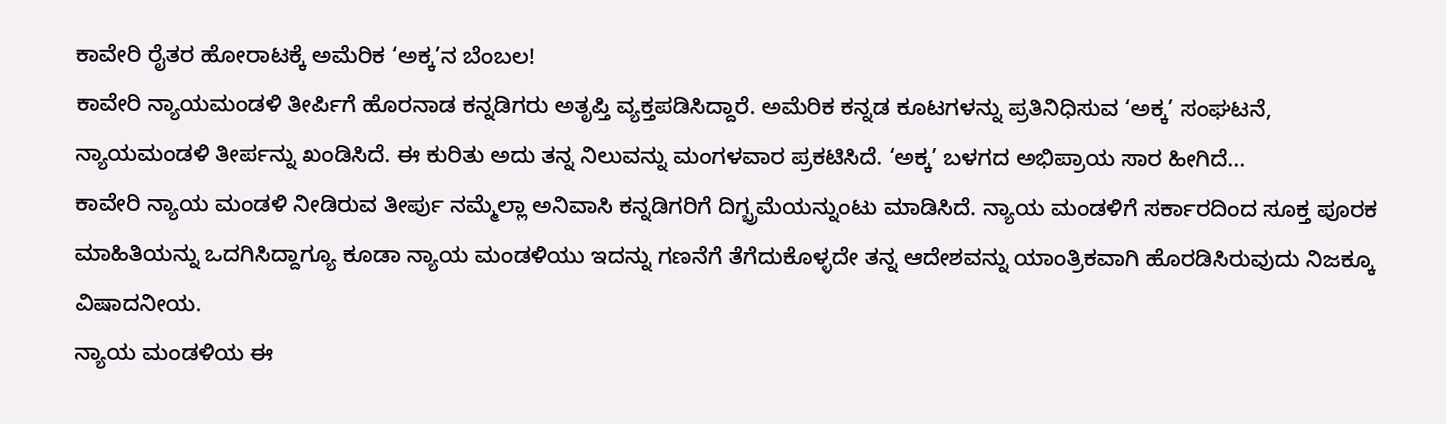ಕಾವೇರಿ ರೈತರ ಹೋರಾಟಕ್ಕೆ ಅಮೆರಿಕ ‘ಅಕ್ಕ’ನ ಬೆಂಬಲ!
ಕಾವೇರಿ ನ್ಯಾಯಮಂಡಳಿ ತೀರ್ಪಿಗೆ ಹೊರನಾಡ ಕನ್ನಡಿಗರು ಅತೃಪ್ತಿ ವ್ಯಕ್ತಪಡಿಸಿದ್ದಾರೆ. ಅಮೆರಿಕ ಕನ್ನಡ ಕೂಟಗಳನ್ನು ಪ್ರತಿನಿಧಿಸುವ ‘ಅಕ್ಕ’ ಸಂಘಟನೆ, ನ್ಯಾಯಮಂಡಳಿ ತೀರ್ಪನ್ನು ಖಂಡಿಸಿದೆ. ಈ ಕುರಿತು ಅದು ತನ್ನ ನಿಲುವನ್ನು ಮಂಗಳವಾರ ಪ್ರಕಟಿಸಿದೆ. ‘ಅಕ್ಕ’ ಬಳಗದ ಅಭಿಪ್ರಾಯ ಸಾರ ಹೀಗಿದೆ...
ಕಾವೇರಿ ನ್ಯಾಯ ಮಂಡಳಿ ನೀಡಿರುವ ತೀರ್ಪು ನಮ್ಮೆಲ್ಲಾ ಅನಿವಾಸಿ ಕನ್ನಡಿಗರಿಗೆ ದಿಗ್ಭ್ರಮೆಯನ್ನುಂಟು ಮಾಡಿಸಿದೆ. ನ್ಯಾಯ ಮಂಡಳಿಗೆ ಸರ್ಕಾರದಿಂದ ಸೂಕ್ತ ಪೂರಕ ಮಾಹಿತಿಯನ್ನು ಒದಗಿಸಿದ್ದಾಗ್ಯೂ ಕೂಡಾ ನ್ಯಾಯ ಮಂಡಳಿಯು ಇದನ್ನು ಗಣನೆಗೆ ತೆಗೆದುಕೊಳ್ಳದೇ ತನ್ನ ಆದೇಶವನ್ನು ಯಾಂತ್ರಿಕವಾಗಿ ಹೊರಡಿಸಿರುವುದು ನಿಜಕ್ಕೂ ವಿಷಾದನೀಯ.
ನ್ಯಾಯ ಮಂಡಳಿಯ ಈ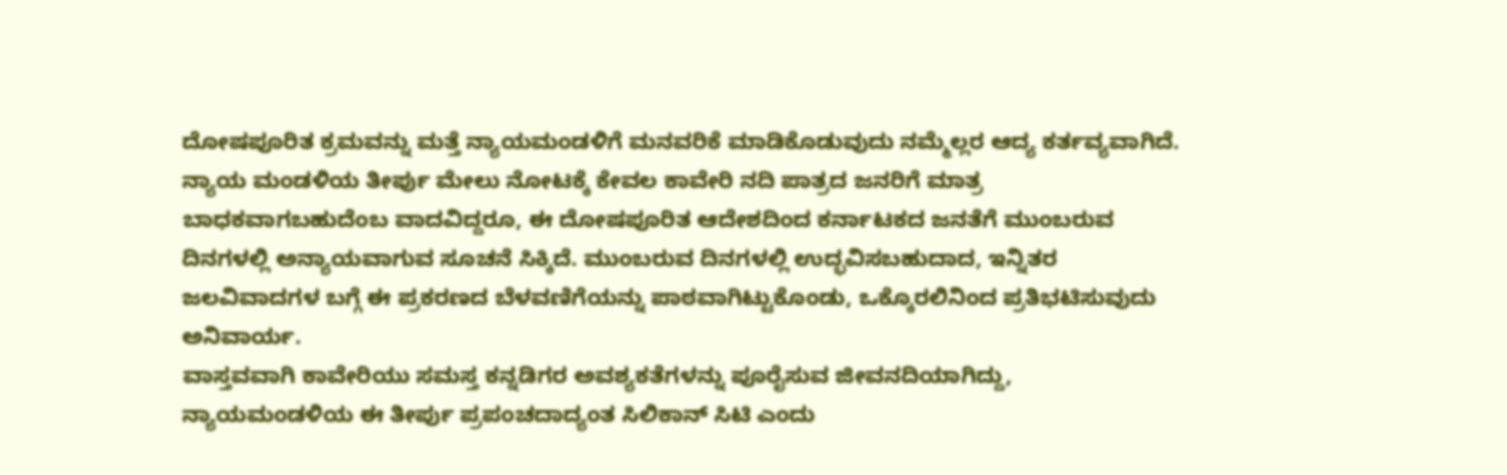ದೋಷಪೂರಿತ ಕ್ರಮವನ್ನು ಮತ್ತೆ ನ್ಯಾಯಮಂಡಳಿಗೆ ಮನವರಿಕೆ ಮಾಡಿಕೊಡುವುದು ನಮ್ಮೆಲ್ಲರ ಆದ್ಯ ಕರ್ತವ್ಯವಾಗಿದೆ. ನ್ಯಾಯ ಮಂಡಳಿಯ ತೀರ್ಪು ಮೇಲು ನೋಟಕ್ಕೆ ಕೇವಲ ಕಾವೇರಿ ನದಿ ಪಾತ್ರದ ಜನರಿಗೆ ಮಾತ್ರ ಬಾಧಕವಾಗಬಹುದೆಂಬ ವಾದವಿದ್ದರೂ, ಈ ದೋಷಪೂರಿತ ಆದೇಶದಿಂದ ಕರ್ನಾಟಕದ ಜನತೆಗೆ ಮುಂಬರುವ ದಿನಗಳಲ್ಲಿ ಅನ್ಯಾಯವಾಗುವ ಸೂಚನೆ ಸಿಕ್ಕಿದೆ. ಮುಂಬರುವ ದಿನಗಳಲ್ಲಿ ಉದ್ಭವಿಸಬಹುದಾದ, ಇನ್ನಿತರ ಜಲವಿವಾದಗಳ ಬಗ್ಗೆ ಈ ಪ್ರಕರಣದ ಬೆಳವಣಿಗೆಯನ್ನು ಪಾಠವಾಗಿಟ್ಟುಕೊಂಡು, ಒಕ್ಕೊರಲಿನಿಂದ ಪ್ರತಿಭಟಿಸುವುದು ಅನಿವಾರ್ಯ.
ವಾಸ್ತವವಾಗಿ ಕಾವೇರಿಯು ಸಮಸ್ತ ಕನ್ನಡಿಗರ ಅವಶ್ಯಕತೆಗಳನ್ನು ಪೂರೈಸುವ ಜೀವನದಿಯಾಗಿದ್ದು, ನ್ಯಾಯಮಂಡಳಿಯ ಈ ತೀರ್ಪು ಪ್ರಪಂಚದಾದ್ಯಂತ ಸಿಲಿಕಾನ್ ಸಿಟಿ ಎಂದು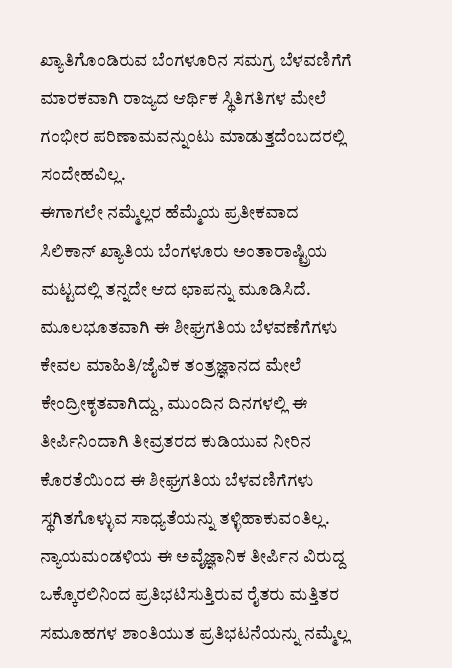ಖ್ಯಾತಿಗೊಂಡಿರುವ ಬೆಂಗಳೂರಿನ ಸಮಗ್ರ ಬೆಳವಣಿಗೆಗೆ ಮಾರಕವಾಗಿ ರಾಜ್ಯದ ಆರ್ಥಿಕ ಸ್ಥಿತಿಗತಿಗಳ ಮೇಲೆ ಗಂಭೀರ ಪರಿಣಾಮವನ್ನುಂಟು ಮಾಡುತ್ತದೆಂಬದರಲ್ಲಿ ಸಂದೇಹವಿಲ್ಲ.
ಈಗಾಗಲೇ ನಮ್ಮೆಲ್ಲರ ಹೆಮ್ಮೆಯ ಪ್ರತೀಕವಾದ ಸಿಲಿಕಾನ್ ಖ್ಯಾತಿಯ ಬೆಂಗಳೂರು ಅಂತಾರಾಷ್ಟ್ರಿಯ ಮಟ್ಟದಲ್ಲಿ ತನ್ನದೇ ಆದ ಛಾಪನ್ನು ಮೂಡಿಸಿದೆ. ಮೂಲಭೂತವಾಗಿ ಈ ಶೀಘ್ರಗತಿಯ ಬೆಳವಣೆಗೆಗಳು ಕೇವಲ ಮಾಹಿತಿ/ಜೈವಿಕ ತಂತ್ರಜ್ಞಾನದ ಮೇಲೆ ಕೇಂದ್ರೀಕೃತವಾಗಿದ್ದು, ಮುಂದಿನ ದಿನಗಳಲ್ಲಿ ಈ ತೀರ್ಪಿನಿಂದಾಗಿ ತೀವ್ರತರದ ಕುಡಿಯುವ ನೀರಿನ ಕೊರತೆಯಿಂದ ಈ ಶೀಘ್ರಗತಿಯ ಬೆಳವಣಿಗೆಗಳು ಸ್ಥಗಿತಗೊಳ್ಳುವ ಸಾಧ್ಯತೆಯನ್ನು ತಳ್ಳಿಹಾಕುವಂತಿಲ್ಲ.
ನ್ಯಾಯಮಂಡಳಿಯ ಈ ಅವೈಜ್ಞಾನಿಕ ತೀರ್ಪಿನ ವಿರುದ್ದ ಒಕ್ಕೊರಲಿನಿಂದ ಪ್ರತಿಭಟಿಸುತ್ತಿರುವ ರೈತರು ಮತ್ತಿತರ ಸಮೂಹಗಳ ಶಾಂತಿಯುತ ಪ್ರತಿಭಟನೆಯನ್ನು ನಮ್ಮೆಲ್ಲ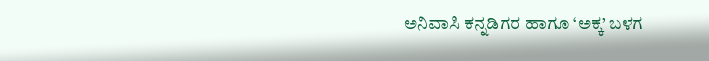ಅನಿವಾಸಿ ಕನ್ನಡಿಗರ ಹಾಗೂ ‘ಅಕ್ಕ’ ಬಳಗ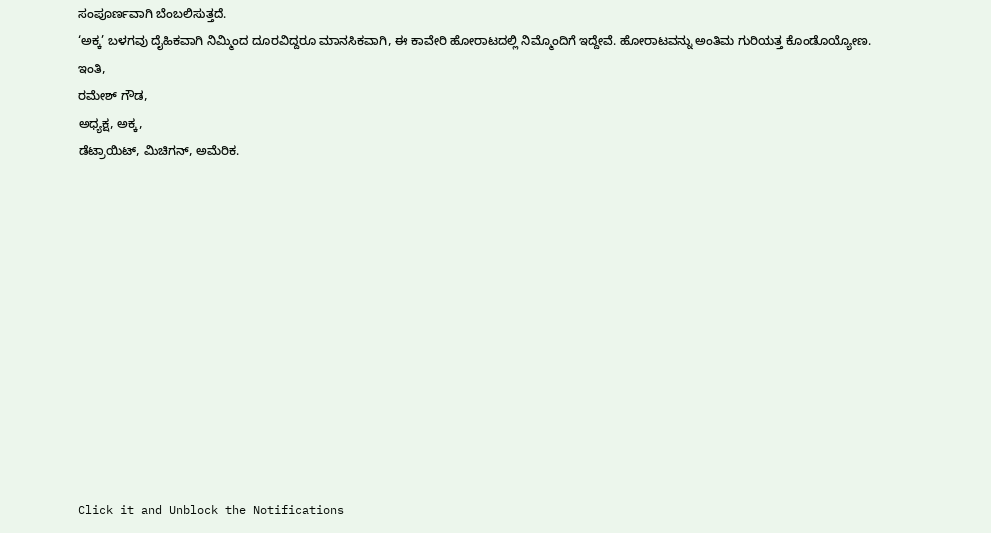ಸಂಪೂರ್ಣವಾಗಿ ಬೆಂಬಲಿಸುತ್ತದೆ.
‘ಅಕ್ಕ’ ಬಳಗವು ದೈಹಿಕವಾಗಿ ನಿಮ್ಮಿಂದ ದೂರವಿದ್ದರೂ ಮಾನಸಿಕವಾಗಿ, ಈ ಕಾವೇರಿ ಹೋರಾಟದಲ್ಲಿ ನಿಮ್ಮೊಂದಿಗೆ ಇದ್ದೇವೆ. ಹೋರಾಟವನ್ನು ಅಂತಿಮ ಗುರಿಯತ್ತ ಕೊಂಡೊಯ್ಯೋಣ.
ಇಂತಿ,
ರಮೇಶ್ ಗೌಡ,
ಅಧ್ಯಕ್ಷ, ಅಕ್ಕ,
ಡೆಟ್ರಾಯಿಟ್, ಮಿಚಿಗನ್, ಅಮೆರಿಕ.












Click it and Unblock the Notifications